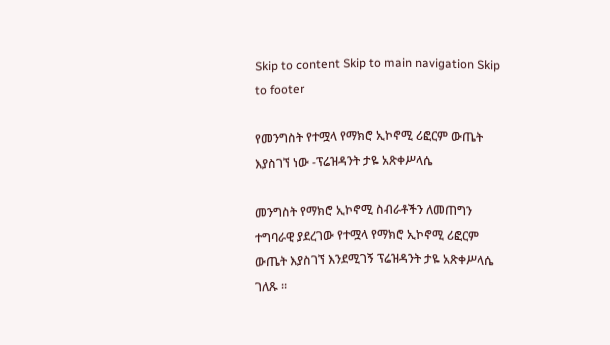Skip to content Skip to main navigation Skip to footer

የመንግስት የተሟላ የማክሮ ኢኮኖሚ ሪፎርም ውጤት እያስገኘ ነው -ፕሬዝዳንት ታዬ አጽቀሥላሴ

መንግስት የማክሮ ኢኮኖሚ ስብራቶችን ለመጠግን ተግባራዊ ያደረገው የተሟላ የማክሮ ኢኮኖሚ ሪፎርም ውጤት እያስገኘ እንደሚገኝ ፕሬዝዳንት ታዬ አጽቀሥላሴ ገለጹ ።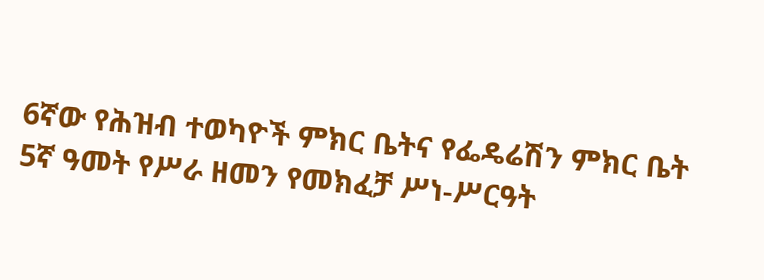6ኛው የሕዝብ ተወካዮች ምክር ቤትና የፌዴሬሽን ምክር ቤት 5ኛ ዓመት የሥራ ዘመን የመክፈቻ ሥነ-ሥርዓት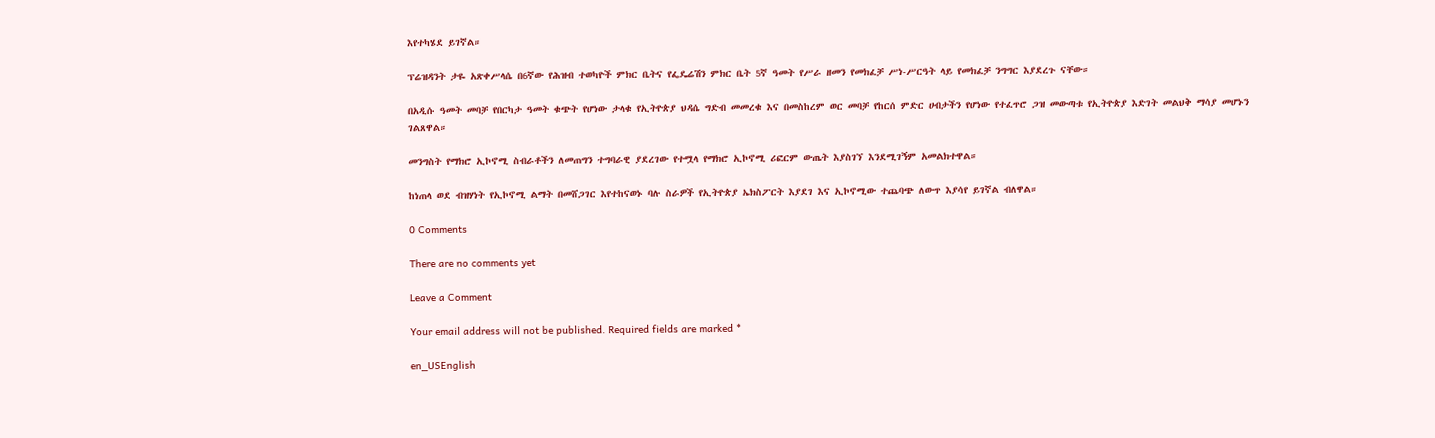እየተካሄደ ይገኛል።

ፕሬዝዳንት ታዬ አጽቀሥላሴ በ6ኛው የሕዝብ ተወካዮች ምክር ቤትና የፌዴሬሽን ምክር ቤት 5ኛ ዓመት የሥራ ዘመን የመክፈቻ ሥነ-ሥርዓት ላይ የመክፈቻ ንግግር እያደረጉ ናቸው።

በአዲሱ ዓመት መባቻ የበርካታ ዓመት ቁጭት የሆነው ታላቁ የኢትዮጵያ ህዳሴ ግድብ መመረቁ እና በመስከረም ወር መባቻ የከርሰ ምድር ሀብታችን የሆነው የተፈጥሮ ጋዝ መውጣቱ የኢትዮጵያ እድገት መልህቅ ማሳያ መሆኑን ገልጸዋል።

መንግስት የማክሮ ኢኮኖሚ ስብራቶችን ለመጠግን ተግባራዊ ያደረገው የተሟላ የማክሮ ኢኮኖሚ ሪፎርም ውጤት እያስገኘ እንደሚገኝም አመልክተዋል።

ከነጠላ ወደ ብዝሃነት የኢኮኖሚ ልማት በመሸጋገር እየተከናወኑ ባሉ ስራዎች የኢትዮጵያ ኤክስፖርት እያደገ እና ኢኮኖሚው ተጨባጭ ለውጥ እያሳየ ይገኛል ብለዋል።

0 Comments

There are no comments yet

Leave a Comment

Your email address will not be published. Required fields are marked *

en_USEnglish